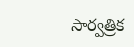సార్వత్రిక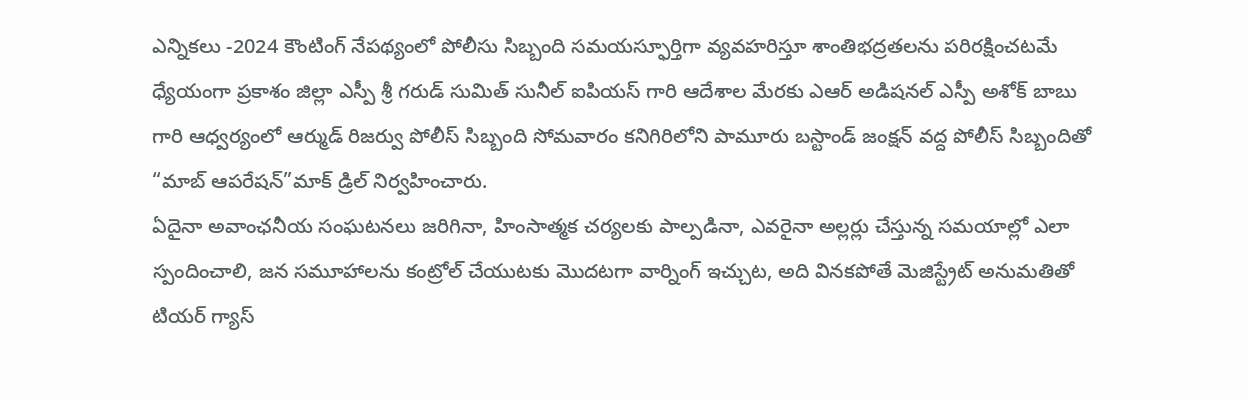ఎన్నికలు -2024 కౌంటింగ్ నేపథ్యంలో పోలీసు సిబ్బంది సమయస్ఫూర్తిగా వ్యవహరిస్తూ శాంతిభద్రతలను పరిరక్షించటమే ధ్యేయంగా ప్రకాశం జిల్లా ఎస్పీ శ్రీ గరుడ్ సుమిత్ సునీల్ ఐపియస్ గారి ఆదేశాల మేరకు ఎఆర్ అడిషనల్ ఎస్పీ అశోక్ బాబు గారి ఆధ్వర్యంలో ఆర్ముడ్ రిజర్వు పోలీస్ సిబ్బంది సోమవారం కనిగిరిలోని పామూరు బస్టాండ్ జంక్షన్ వద్ద పోలీస్ సిబ్బందితో “మాబ్ ఆపరేషన్”మాక్ డ్రిల్ నిర్వహించారు.
ఏదైనా అవాంఛనీయ సంఘటనలు జరిగినా, హింసాత్మక చర్యలకు పాల్పడినా, ఎవరైనా అల్లర్లు చేస్తున్న సమయాల్లో ఎలా స్పందించాలి, జన సమూహాలను కంట్రోల్ చేయుటకు మొదటగా వార్నింగ్ ఇచ్చుట, అది వినకపోతే మెజిస్ట్రేట్ అనుమతితో టియర్ గ్యాస్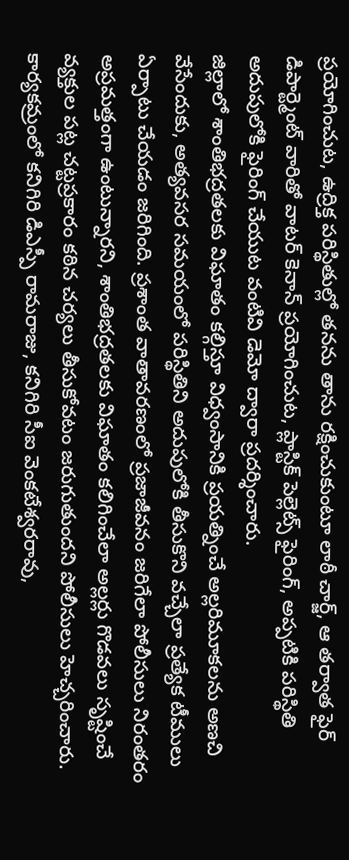ప్రయోగించుట, ఉద్రిక్త పరిస్థితుల్లో తనను తాను రక్షించుకుంటూ లాఠీ చార్జ్, ఆ తర్వాత ఫైర్ డిపార్ట్మెంట్ వారితో వాటర్ కెనాన్ ప్రయోగించుట, ప్లాస్టిక్ పెల్లెట్స్ ఫైరింగ్, అప్పటికి పరిస్థితి అదుపులోకి ఫైరింగ్ చేయుట వంటివి డెమో ద్వారా ప్రదర్శించారు.
జిల్లాలో శాంతిభద్రతలకు విఘాతం కల్గిస్తూ విధ్వంసానికి ప్రయత్నించే అల్లరిమూకలను అణచి వేసేందుకు, అత్యవసర సమయంలో పరిస్థితిని అదుపులోకి తీసుకొని వచ్చేలా ప్రత్యేక టీములు ఏర్పాటు చేయడం జరిగింది. ప్రశాంత వాతావరణంలో ప్రజాజీవనం జరిగేలా పోలీసులు నిరంతరం అప్రమత్తంగా ఉంటున్నారని, శాంతిభద్రతలకు విఘాతం కలిగించేలా అల్లర్లు గొడవలు సృష్టించే వ్యక్తుల పట్ల చట్టప్రకారం కఠిన చర్యలు తీసుకోవటం జరుగుతుందని పోలీసులు హెచ్చరించారు.
కార్యకమ్రంలో కనిగిరి డిఎస్పీ రామరాజు, కనిగిరి సీఐ వెంకటేశ్వరరావు,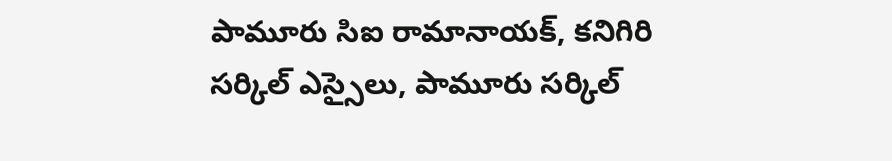పామూరు సిఐ రామానాయక్, కనిగిరి సర్కిల్ ఎస్సైలు, పామూరు సర్కిల్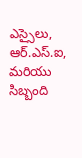ఎస్సైలు, ఆర్.ఎస్.ఐ, మరియు సిబ్బంది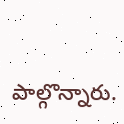పాల్గొన్నారు.